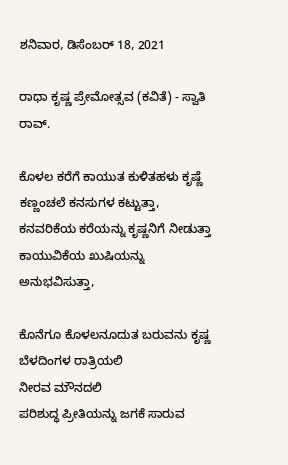ಶನಿವಾರ, ಡಿಸೆಂಬರ್ 18, 2021

ರಾಧಾ ಕೃಷ್ಣ ಪ್ರೇಮೋತ್ಸವ (ಕವಿತೆ) - ಸ್ವಾತಿ ರಾವ್.

ಕೊಳಲ ಕರೆಗೆ ಕಾಯುತ ಕುಳಿತಹಳು ಕೃಷ್ಣೆ
ಕಣ್ಣಂಚಲೆ ಕನಸುಗಳ ಕಟ್ಟುತ್ತಾ,
ಕನವರಿಕೆಯ ಕರೆಯನ್ನು ಕೃಷ್ಣನಿಗೆ ನೀಡುತ್ತಾ
ಕಾಯುವಿಕೆಯ ಖುಷಿಯನ್ನು ಅನುಭವಿಸುತ್ತಾ,

ಕೊನೆಗೂ ಕೊಳಲನೂದುತ ಬರುವನು ಕೃಷ್ಣ
ಬೆಳದಿಂಗಳ ರಾತ್ರಿಯಲಿ
ನೀರವ ಮೌನದಲಿ
ಪರಿಶುದ್ಧ ಪ್ರೀತಿಯನ್ನು ಜಗಕೆ ಸಾರುವ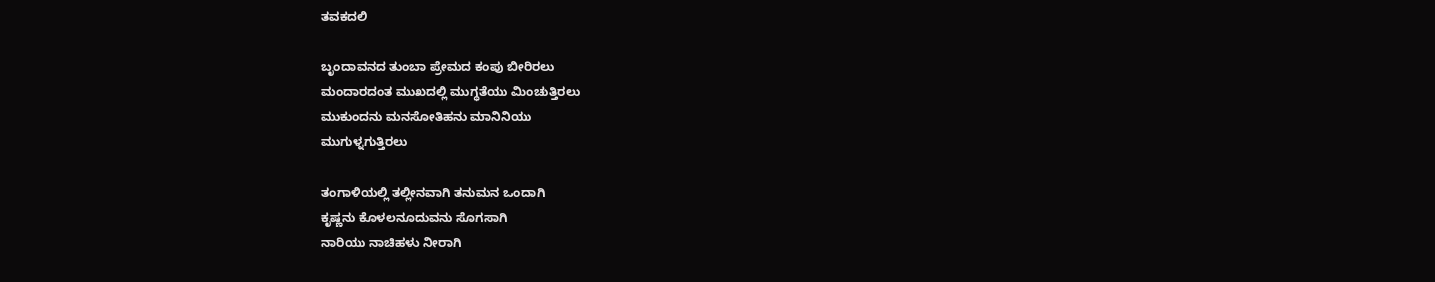ತವಕದಲಿ

ಬೃಂದಾವನದ ತುಂಬಾ ಪ್ರೇಮದ ಕಂಪು ಬೀರಿರಲು
ಮಂದಾರದಂತ ಮುಖದಲ್ಲಿ ಮುಗ್ಧತೆಯು ಮಿಂಚುತ್ತಿರಲು
ಮುಕುಂದನು ಮನಸೋತಿಹನು ಮಾನಿನಿಯು
ಮುಗುಳ್ನಗುತ್ತಿರಲು

ತಂಗಾಳಿಯಲ್ಲಿ ತಲ್ಲೀನವಾಗಿ ತನುಮನ ಒಂದಾಗಿ
ಕೃಷ್ಣನು ಕೊಳಲನೂದುವನು ಸೊಗಸಾಗಿ
ನಾರಿಯು ನಾಚಿಹಳು ನೀರಾಗಿ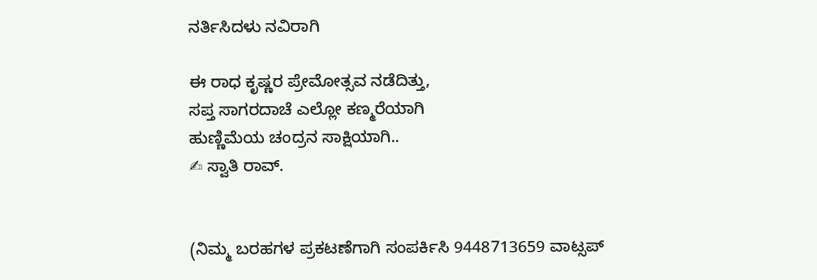ನರ್ತಿಸಿದಳು ನವಿರಾಗಿ

ಈ ರಾಧ ಕೃಷ್ಣರ ಪ್ರೇಮೋತ್ಸವ ನಡೆದಿತ್ತು,
ಸಪ್ತ ಸಾಗರದಾಚೆ ಎಲ್ಲೋ ಕಣ್ಮರೆಯಾಗಿ
ಹುಣ್ಣಿಮೆಯ ಚಂದ್ರನ ಸಾಕ್ಷಿಯಾಗಿ..
✍ ಸ್ವಾತಿ ರಾವ್.


(ನಿಮ್ಮ ಬರಹಗಳ ಪ್ರಕಟಣೆಗಾಗಿ ಸಂಪರ್ಕಿಸಿ 9448713659 ವಾಟ್ಸಪ್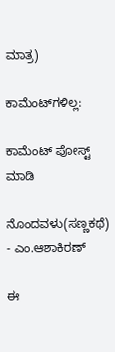ಮಾತ್ರ)

ಕಾಮೆಂಟ್‌ಗಳಿಲ್ಲ:

ಕಾಮೆಂಟ್‌‌ ಪೋಸ್ಟ್‌ ಮಾಡಿ

ನೊಂದವಳು(ಸಣ್ಣಕಥೆ) - ಎಂ.ಆಶಾಕಿರಣ್

ಈ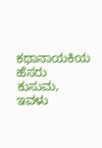ಕಥಾನಾಯಕಿಯ ಹೆಸರು ಕುಸುಮ, ಇವಳು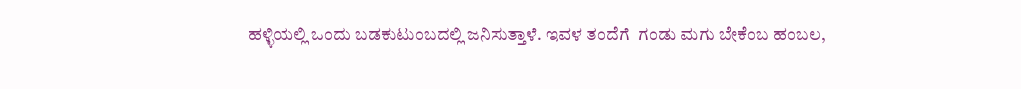ಹಳ್ಳಿಯಲ್ಲಿ ಒಂದು ಬಡಕುಟುಂಬದಲ್ಲಿ ಜನಿಸುತ್ತಾಳೆ. ಇವಳ ತಂದೆಗೆ  ಗಂಡು ಮಗು ಬೇಕೆಂಬ ಹಂಬಲ,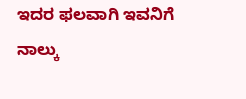ಇದರ ಫಲವಾಗಿ ಇವನಿಗೆ ನಾಲ್ಕು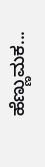ಹೆಣ್ಣುಮಕ...